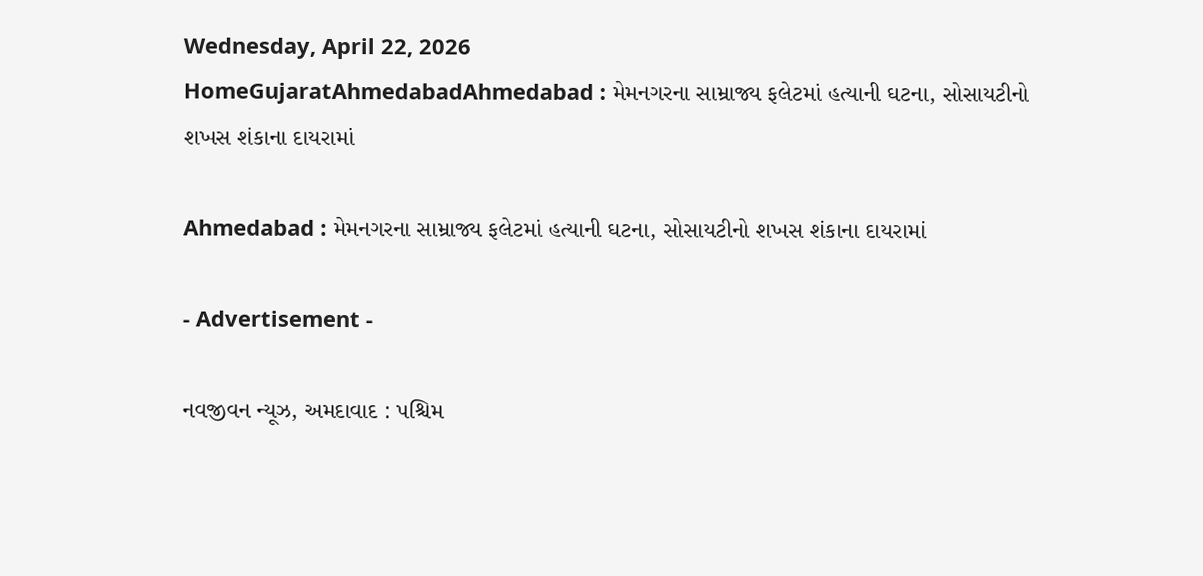Wednesday, April 22, 2026
HomeGujaratAhmedabadAhmedabad : મેમનગરના સામ્રાજ્ય ફલેટમાં હત્યાની ઘટના, સોસાયટીનો શખસ શંકાના દાયરામાં

Ahmedabad : મેમનગરના સામ્રાજ્ય ફલેટમાં હત્યાની ઘટના, સોસાયટીનો શખસ શંકાના દાયરામાં

- Advertisement -

નવજીવન ન્યૂઝ, અમદાવાદ : પશ્ચિમ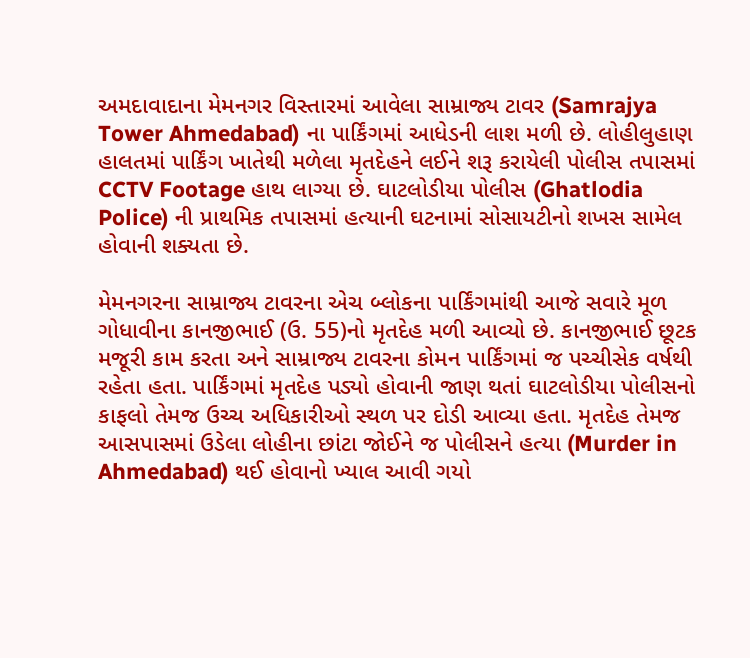અમદાવાદાના મેમનગર વિસ્તારમાં આવેલા સામ્રાજ્ય ટાવર (Samrajya Tower Ahmedabad) ના પાર્કિંગમાં આધેડની લાશ મળી છે. લોહીલુહાણ હાલતમાં પાર્કિંગ ખાતેથી મળેલા મૃતદેહને લઈને શરૂ કરાયેલી પોલીસ તપાસમાં CCTV Footage હાથ લાગ્યા છે. ઘાટલોડીયા પોલીસ (Ghatlodia Police) ની પ્રાથમિક તપાસમાં હત્યાની ઘટનામાં સોસાયટીનો શખસ સામેલ હોવાની શક્યતા છે.

મેમનગરના સામ્રાજ્ય ટાવરના એચ બ્લોકના પાર્કિંગમાંથી આજે સવારે મૂળ ગોધાવીના કાનજીભાઈ (ઉ. 55)નો મૃતદેહ મળી આવ્યો છે. કાનજીભાઈ છૂટક મજૂરી કામ કરતા અને સામ્રાજ્ય ટાવરના કોમન પાર્કિંગમાં જ પચ્ચીસેક વર્ષથી રહેતા હતા. પાર્કિંગમાં મૃતદેહ પડ્યો હોવાની જાણ થતાં ઘાટલોડીયા પોલીસનો કાફલો તેમજ ઉચ્ચ અધિકારીઓ સ્થળ પર દોડી આવ્યા હતા. મૃતદેહ તેમજ આસપાસમાં ઉડેલા લોહીના છાંટા જોઈને જ પોલીસને હત્યા (Murder in Ahmedabad) થઈ હોવાનો ખ્યાલ આવી ગયો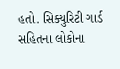હતો. સિક્યુરિટી ગાર્ડ સહિતના લોકોના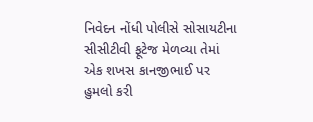નિવેદન નોંધી પોલીસે સોસાયટીના સીસીટીવી ફૂટેજ મેળવ્યા તેમાં એક શખસ કાનજીભાઈ પર હુમલો કરી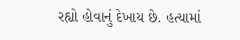રહ્યો હોવાનું દેખાય છે. હત્યામાં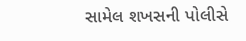સામેલ શખસની પોલીસે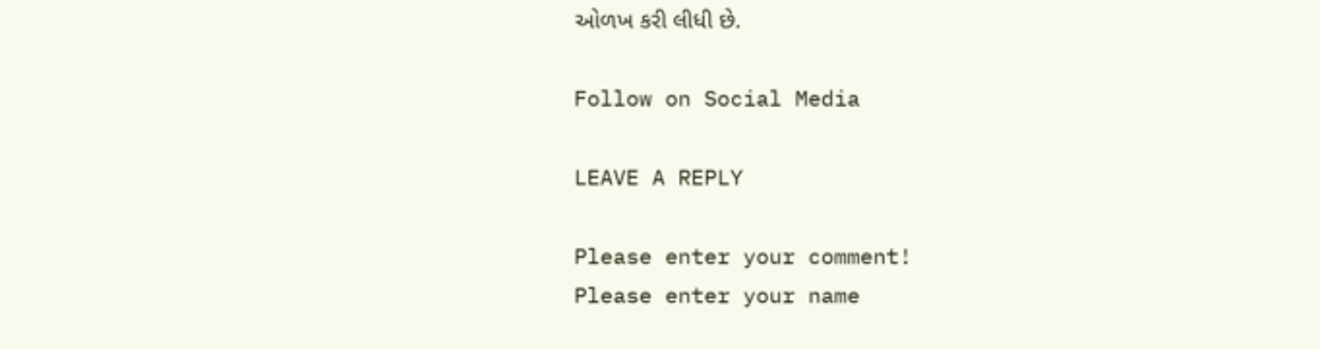ઓળખ કરી લીધી છે.

Follow on Social Media

LEAVE A REPLY

Please enter your comment!
Please enter your name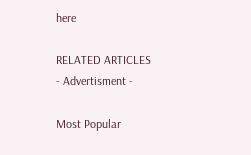here

RELATED ARTICLES
- Advertisment -

Most Popular